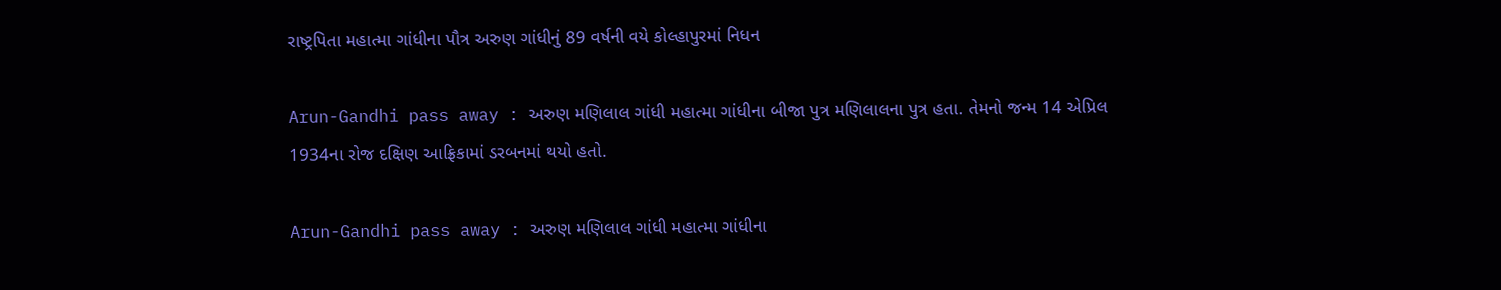રાષ્ટ્રપિતા મહાત્મા ગાંધીના પૌત્ર અરુણ ગાંધીનું 89 વર્ષની વયે કોલ્હાપુરમાં નિધન

Arun-Gandhi pass away : અરુણ મણિલાલ ગાંધી મહાત્મા ગાંધીના બીજા પુત્ર મણિલાલના પુત્ર હતા. તેમનો જન્મ 14 એપ્રિલ 1934ના રોજ દક્ષિણ આફ્રિકામાં ડરબનમાં થયો હતો.

Arun-Gandhi pass away : અરુણ મણિલાલ ગાંધી મહાત્મા ગાંધીના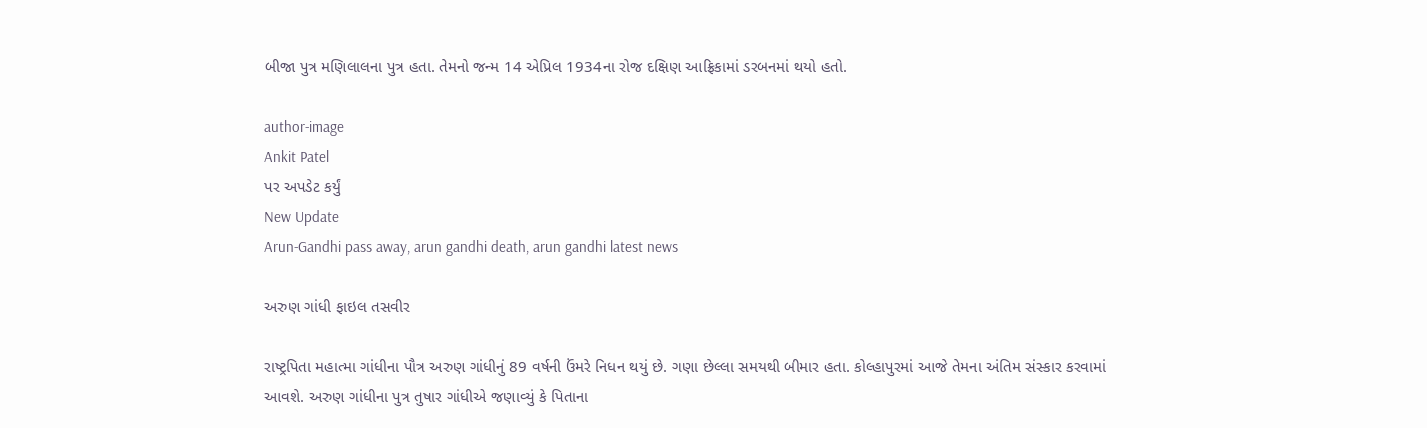બીજા પુત્ર મણિલાલના પુત્ર હતા. તેમનો જન્મ 14 એપ્રિલ 1934ના રોજ દક્ષિણ આફ્રિકામાં ડરબનમાં થયો હતો.

author-image
Ankit Patel
પર અપડેટ કર્યું
New Update
Arun-Gandhi pass away, arun gandhi death, arun gandhi latest news

અરુણ ગાંધી ફાઇલ તસવીર

રાષ્ટ્રપિતા મહાત્મા ગાંધીના પૌત્ર અરુણ ગાંધીનું 89 વર્ષની ઉંમરે નિધન થયું છે. ગણા છેલ્લા સમયથી બીમાર હતા. કોલ્હાપુરમાં આજે તેમના અંતિમ સંસ્કાર કરવામાં આવશે. અરુણ ગાંધીના પુત્ર તુષાર ગાંધીએ જણાવ્યું કે પિતાના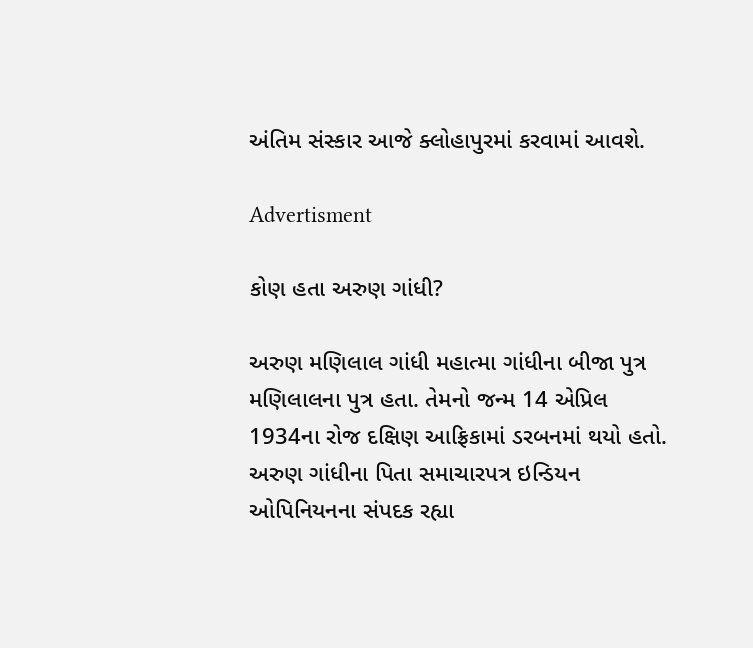અંતિમ સંસ્કાર આજે ક્લોહાપુરમાં કરવામાં આવશે.

Advertisment

કોણ હતા અરુણ ગાંધી?

અરુણ મણિલાલ ગાંધી મહાત્મા ગાંધીના બીજા પુત્ર મણિલાલના પુત્ર હતા. તેમનો જન્મ 14 એપ્રિલ 1934ના રોજ દક્ષિણ આફ્રિકામાં ડરબનમાં થયો હતો. અરુણ ગાંધીના પિતા સમાચારપત્ર ઇન્ડિયન ઓપિનિયનના સંપદક રહ્યા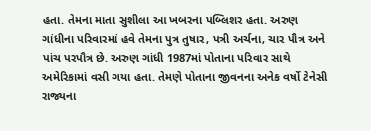હતા. તેમના માતા સુશીલા આ ખબરના પબ્લિશર હતા. અરુણ ગાંધીના પરિવારમાં હવે તેમના પુત્ર તુષાર, પત્રી અર્ચના, ચાર પૌત્ર અને પાંચ પરપૌત્ર છે. અરુણ ગાંધી 1987માં પોતાના પરિવાર સાથે અમેરિકામાં વસી ગયા હતા. તેમણે પોતાના જીવનના અનેક વર્ષો ટેનેસી રાજ્યના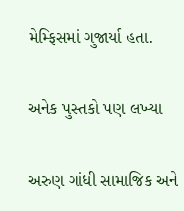મેમ્ફિસમાં ગુજાર્યા હતા.

અનેક પુસ્તકો પણ લખ્યા

અરુણ ગાંધી સામાજિક અને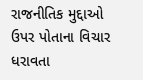રાજનીતિક મુદ્દાઓ ઉપર પોતાના વિચાર ધરાવતા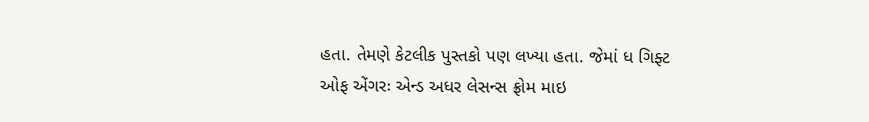હતા. તેમણે કેટલીક પુસ્તકો પણ લખ્યા હતા. જેમાં ધ ગિફ્ટ ઓફ એંગરઃ એન્ડ અધર લેસન્સ ફ્રોમ માઇ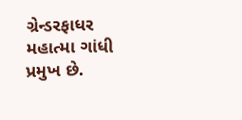ગ્રેન્ડરફાધર મહાત્મા ગાંધી પ્રમુખ છે.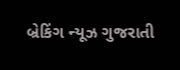બ્રેકિંગ ન્યૂઝ ગુજરાતી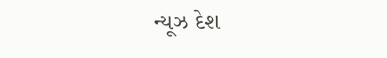ન્યૂઝ દેશ